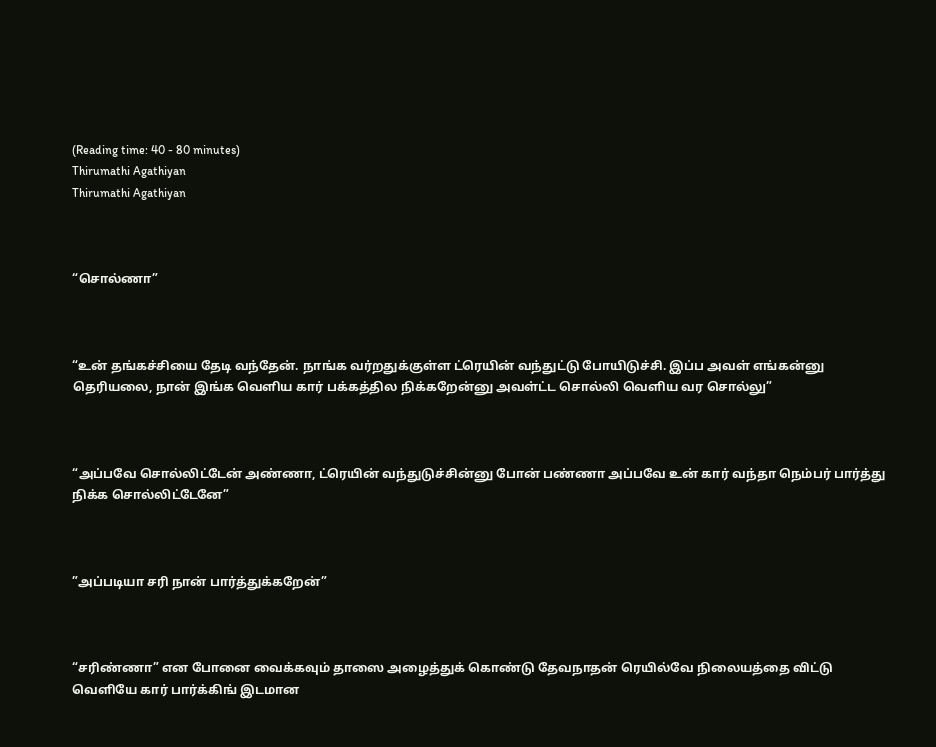(Reading time: 40 - 80 minutes)
Thirumathi Agathiyan
Thirumathi Agathiyan



“சொல்ணா”



“உன் தங்கச்சியை தேடி வந்தேன். நாங்க வர்றதுக்குள்ள ட்ரெயின் வந்துட்டு போயிடுச்சி. இப்ப அவள் எங்கன்னு தெரியலை, நான் இங்க வெளிய கார் பக்கத்தில நிக்கறேன்னு அவள்ட்ட சொல்லி வெளிய வர சொல்லு”



“அப்பவே சொல்லிட்டேன் அண்ணா, ட்ரெயின் வந்துடுச்சின்னு போன் பண்ணா அப்பவே உன் கார் வந்தா நெம்பர் பார்த்து நிக்க சொல்லிட்டேனே”



”அப்படியா சரி நான் பார்த்துக்கறேன்”



“சரிண்ணா” என போனை வைக்கவும் தாஸை அழைத்துக் கொண்டு தேவநாதன் ரெயில்வே நிலையத்தை விட்டு வெளியே கார் பார்க்கிங் இடமான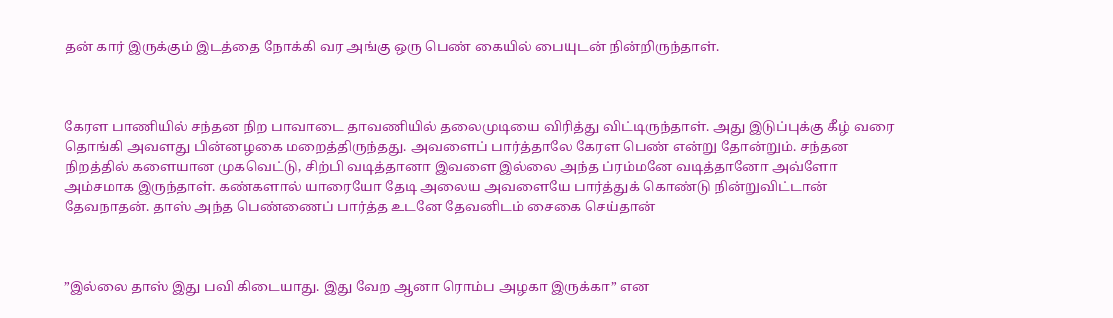தன் கார் இருக்கும் இடத்தை நோக்கி வர அங்கு ஒரு பெண் கையில் பையுடன் நின்றிருந்தாள்.



கேரள பாணியில் சந்தன நிற பாவாடை தாவணியில் தலைமுடியை விரித்து விட்டிருந்தாள். அது இடுப்புக்கு கீழ் வரை தொங்கி அவளது பின்னழகை மறைத்திருந்தது. அவளைப் பார்த்தாலே கேரள பெண் என்று தோன்றும். சந்தன நிறத்தில் களையான முகவெட்டு, சிற்பி வடித்தானா இவளை இல்லை அந்த ப்ரம்மனே வடித்தானோ அவ்ளோ அம்சமாக இருந்தாள். கண்களால் யாரையோ தேடி அலைய அவளையே பார்த்துக் கொண்டு நின்றுவிட்டான் தேவநாதன். தாஸ் அந்த பெண்ணைப் பார்த்த உடனே தேவனிடம் சைகை செய்தான்



”இல்லை தாஸ் இது பவி கிடையாது. இது வேற ஆனா ரொம்ப அழகா இருக்கா” என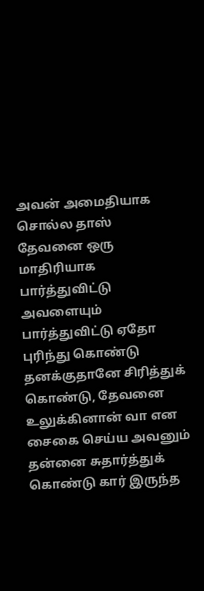அவன் அமைதியாக சொல்ல தாஸ் தேவனை ஒரு மாதிரியாக பார்த்துவிட்டு அவளையும் பார்த்துவிட்டு ஏதோ புரிந்து கொண்டு தனக்குதானே சிரித்துக் கொண்டு, தேவனை உலுக்கினான் வா என சைகை செய்ய அவனும் தன்னை சுதார்த்துக் கொண்டு கார் இருந்த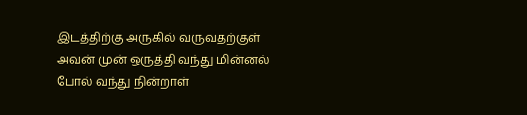இடத்திற்கு அருகில் வருவதற்குள் அவன் முன் ஒருத்தி வந்து மின்னல் போல் வந்து நின்றாள்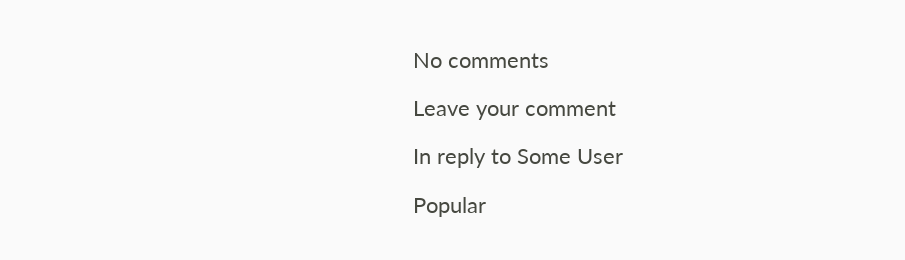No comments

Leave your comment

In reply to Some User

Popular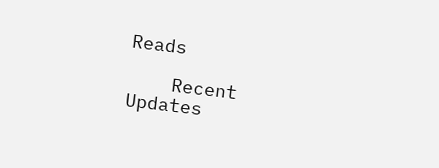Reads

    Recent Updates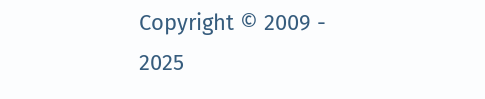Copyright © 2009 - 2025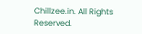Chillzee.in. All Rights Reserved.